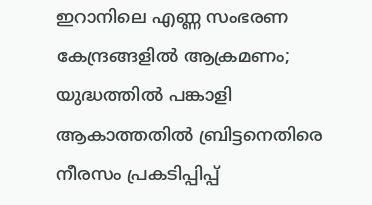ഇറാനിലെ എണ്ണ സംഭരണ കേന്ദ്രങ്ങളില്‍ ആക്രമണം; യുദ്ധത്തില്‍ പങ്കാളി ആകാത്തതില്‍ ബ്രിട്ടനെതിരെ നീരസം പ്രകടിപ്പിപ്പ്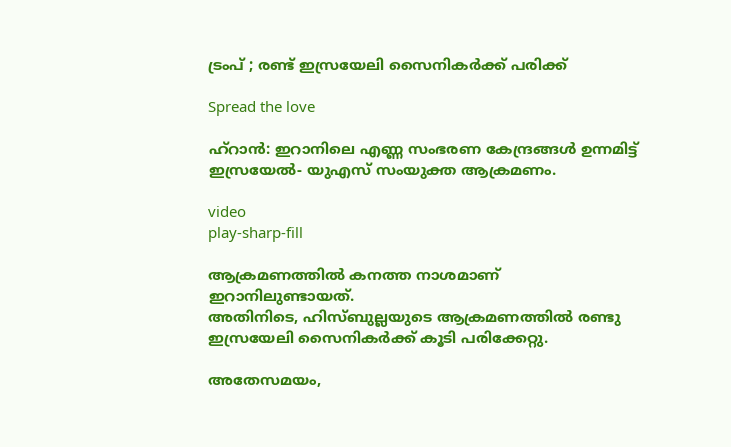ട്രംപ് ; രണ്ട് ഇസ്രയേലി സൈനികര്‍ക്ക് പരിക്ക്

Spread the love

ഹ്റാൻ: ഇറാനിലെ എണ്ണ സംഭരണ കേന്ദ്രങ്ങള്‍ ഉന്നമിട്ട് ഇസ്രയേല്‍- യുഎസ് സംയുക്ത ആക്രമണം.

video
play-sharp-fill

ആക്രമണത്തില്‍ കനത്ത നാശമാണ് ഇറാനിലുണ്ടായത്.
അതിനിടെ, ഹിസ്ബുല്ലയുടെ ആക്രമണത്തില്‍ രണ്ടു ഇസ്രയേലി സൈനികർക്ക് കൂടി പരിക്കേറ്റു.

അതേസമയം,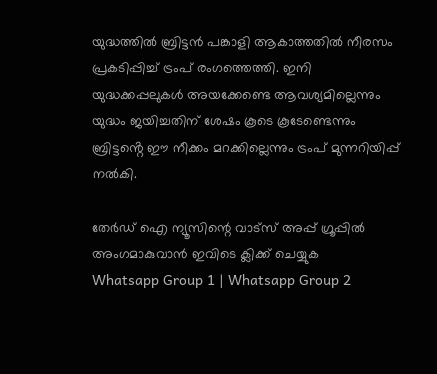യുദ്ധത്തില്‍ ബ്രിട്ടൻ പങ്കാളി ആകാത്തതില്‍ നീരസം പ്രകടിപ്പിച്ച്‌ ട്രംപ് രംഗത്തെത്തി. ഇനി യുദ്ധക്കപ്പലുകള്‍ അയക്കേണ്ടെ ആവശ്യമില്ലെന്നും യുദ്ധം ജയിച്ചതിന് ശേഷം കൂടെ കൂടേണ്ടെന്നും ബ്രിട്ടൻ്റെ ഈ നീക്കം മറക്കില്ലെന്നും ട്രംപ് മുന്നറിയിപ്പ് നല്‍കി.

തേർഡ് ഐ ന്യൂസിന്റെ വാട്സ് അപ്പ് ഗ്രൂപ്പിൽ അംഗമാകുവാൻ ഇവിടെ ക്ലിക്ക് ചെയ്യുക
Whatsapp Group 1 | Whatsapp Group 2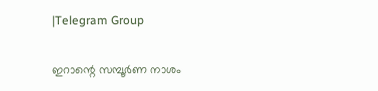|Telegram Group

ഇറാന്റെ സമ്പൂർണ നാശം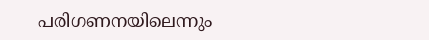പരിഗണനയിലെന്നും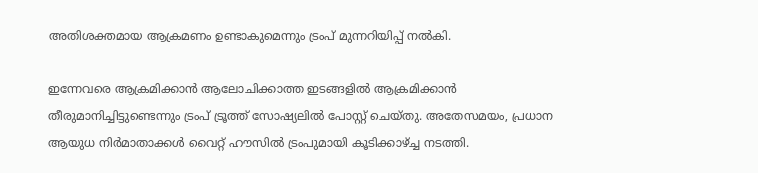അതിശക്തമായ ആക്രമണം ഉണ്ടാകുമെന്നും ട്രംപ് മുന്നറിയിപ്പ് നല്‍കി.

ഇന്നേവരെ ആക്രമിക്കാൻ ആലോചിക്കാത്ത ഇടങ്ങളില്‍ ആക്രമിക്കാൻ തീരുമാനിച്ചിട്ടുണ്ടെന്നും ട്രംപ് ട്രൂത്ത് സോഷ്യലില്‍ പോസ്റ്റ് ചെയ്തു. അതേസമയം, പ്രധാന ആയുധ നിർമാതാക്കള്‍ വൈറ്റ് ഹൗസില്‍ ട്രംപുമായി കൂടിക്കാഴ്ച്ച നടത്തി.